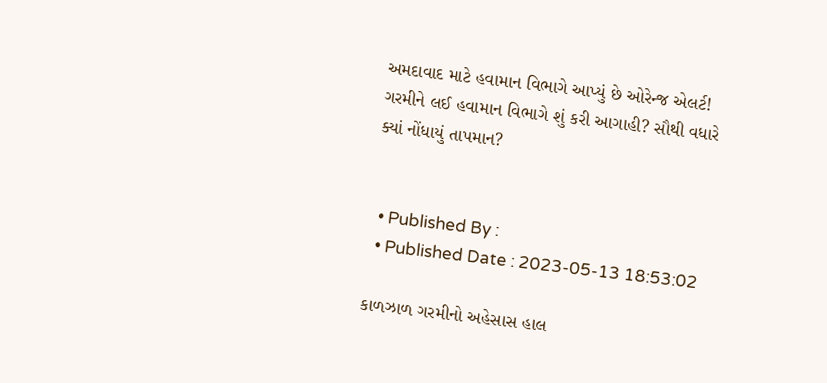અમદાવાદ માટે હવામાન વિભાગે આપ્યું છે ઓરેન્જ એલર્ટ! ગરમીને લઈ હવામાન વિભાગે શું કરી આગાહી? સૌથી વધારે ક્યાં નોંધાયું તાપમાન?


  • Published By :
  • Published Date : 2023-05-13 18:53:02

કાળઝાળ ગરમીનો અહેસાસ હાલ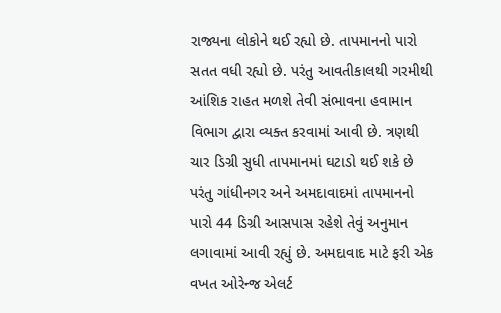રાજ્યના લોકોને થઈ રહ્યો છે. તાપમાનનો પારો સતત વધી રહ્યો છે. પરંતુ આવતીકાલથી ગરમીથી આંશિક રાહત મળશે તેવી સંભાવના હવામાન વિભાગ દ્વારા વ્યક્ત કરવામાં આવી છે. ત્રણથી ચાર ડિગ્રી સુધી તાપમાનમાં ઘટાડો થઈ શકે છે પરંતુ ગાંધીનગર અને અમદાવાદમાં તાપમાનનો પારો 44 ડિગ્રી આસપાસ રહેશે તેવું અનુમાન લગાવામાં આવી રહ્યું છે. અમદાવાદ માટે ફરી એક વખત ઓરેન્જ એલર્ટ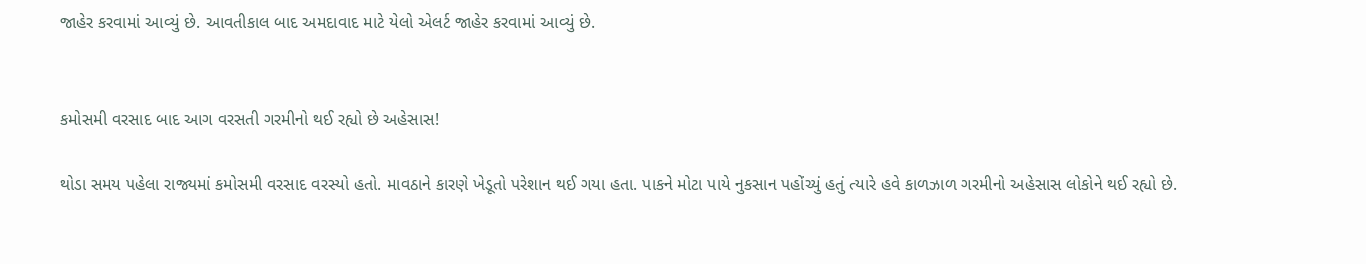જાહેર કરવામાં આવ્યું છે. આવતીકાલ બાદ અમદાવાદ માટે યેલો એલર્ટ જાહેર કરવામાં આવ્યું છે.


કમોસમી વરસાદ બાદ આગ વરસતી ગરમીનો થઈ રહ્યો છે અહેસાસ!

થોડા સમય પહેલા રાજ્યમાં કમોસમી વરસાદ વરસ્યો હતો. માવઠાને કારણે ખેડૂતો પરેશાન થઈ ગયા હતા. પાકને મોટા પાયે નુકસાન પહોંચ્યું હતું ત્યારે હવે કાળઝાળ ગરમીનો અહેસાસ લોકોને થઈ રહ્યો છે.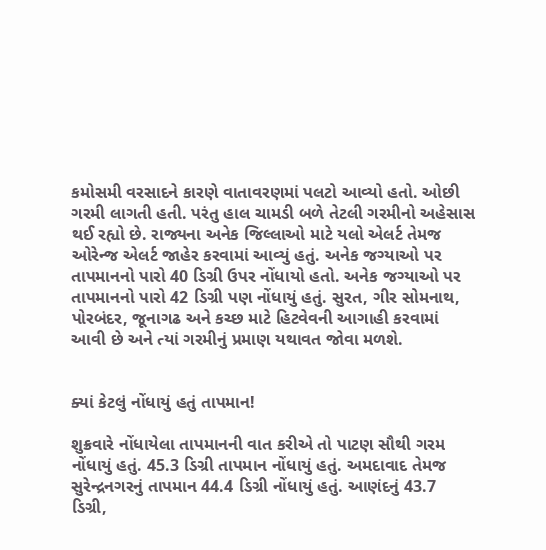કમોસમી વરસાદને કારણે વાતાવરણમાં પલટો આવ્યો હતો. ઓછી ગરમી લાગતી હતી. પરંતુ હાલ ચામડી બળે તેટલી ગરમીનો અહેસાસ થઈ રહ્યો છે. રાજ્યના અનેક જિલ્લાઓ માટે યલો એલર્ટ તેમજ ઓરેન્જ એલર્ટ જાહેર કરવામાં આવ્યું હતું. અનેક જગ્યાઓ પર તાપમાનનો પારો 40 ડિગ્રી ઉપર નોંધાયો હતો. અનેક જગ્યાઓ પર તાપમાનનો પારો 42 ડિગ્રી પણ નોંધાયું હતું. સુરત, ગીર સોમનાથ, પોરબંદર, જૂનાગઢ અને કચ્છ માટે હિટવેવની આગાહી કરવામાં આવી છે અને ત્યાં ગરમીનું પ્રમાણ યથાવત જોવા મળશે.


ક્યાં કેટલું નોંધાયું હતું તાપમાન!

શુક્રવારે નોંધાયેલા તાપમાનની વાત કરીએ તો પાટણ સૌથી ગરમ નોંધાયું હતું. 45.3 ડિગ્રી તાપમાન નોંધાયું હતું. અમદાવાદ તેમજ સુરેન્દ્રનગરનું તાપમાન 44.4 ડિગ્રી નોંધાયું હતું. આણંદનું 43.7 ડિગ્રી,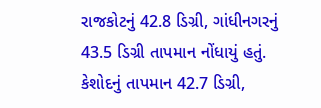રાજકોટનું 42.8 ડિગ્રી, ગાંધીનગરનું 43.5 ડિગ્રી તાપમાન નોંધાયું હતું. કેશોદનું તાપમાન 42.7 ડિગ્રી,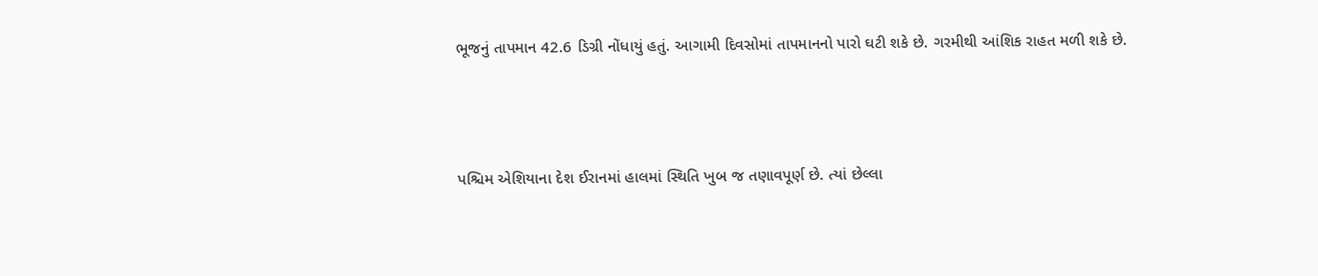ભૂજનું તાપમાન 42.6 ડિગ્રી નોંધાયું હતું. આગામી દિવસોમાં તાપમાનનો પારો ઘટી શકે છે. ગરમીથી આંશિક રાહત મળી શકે છે.



પશ્ચિમ એશિયાના દેશ ઈરાનમાં હાલમાં સ્થિતિ ખુબ જ તણાવપૂર્ણ છે. ત્યાં છેલ્લા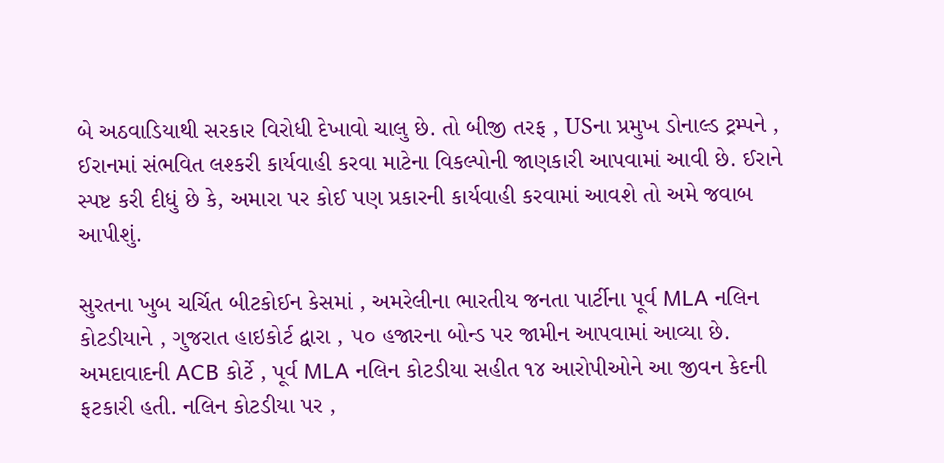બે અઠવાડિયાથી સરકાર વિરોધી દેખાવો ચાલુ છે. તો બીજી તરફ , USના પ્રમુખ ડોનાલ્ડ ટ્રમ્પને , ઈરાનમાં સંભવિત લશ્કરી કાર્યવાહી કરવા માટેના વિકલ્પોની જાણકારી આપવામાં આવી છે. ઈરાને સ્પષ્ટ કરી દીધું છે કે, અમારા પર કોઈ પણ પ્રકારની કાર્યવાહી કરવામાં આવશે તો અમે જવાબ આપીશું.

સુરતના ખુબ ચર્ચિત બીટકોઈન કેસમાં , અમરેલીના ભારતીય જનતા પાર્ટીના પૂર્વ MLA નલિન કોટડીયાને , ગુજરાત હાઇકોર્ટ દ્વારા , ૫૦ હજારના બોન્ડ પર જામીન આપવામાં આવ્યા છે. અમદાવાદની ACB કોર્ટે , પૂર્વ MLA નલિન કોટડીયા સહીત ૧૪ આરોપીઓને આ જીવન કેદની ફટકારી હતી. નલિન કોટડીયા પર ,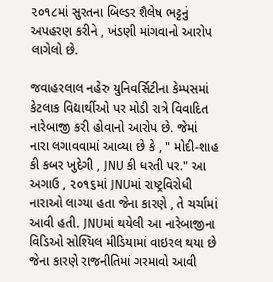૨૦૧૮માં સુરતના બિલ્ડર શૈલેષ ભટ્ટનું અપહરણ કરીને , ખંડણી માંગવાનો આરોપ લાગેલો છે.

જવાહરલાલ નહેરુ યુનિવર્સિટીના કેમ્પસમાં કેટલાક વિદ્યાર્થીઓ પર મોડી રાત્રે વિવાદિત નારેબાજી કરી હોવાનો આરોપ છે. જેમાં નારા લગાવવામાં આવ્યા છે કે , " મોદી-શાહ કી કબર ખુદેગી , JNU કી ધરતી પર." આ અગાઉ , ૨૦૧૬માં JNUમાં રાષ્ટ્રવિરોધી નારાઓ લાગ્યા હતા જેના કારણે , તે ચર્ચામાં આવી હતી. JNUમાં થયેલી આ નારેબાજીના વિડિઓ સોશ્યિલ મીડિયામાં વાઇરલ થયા છે જેના કારણે રાજનીતિમાં ગરમાવો આવી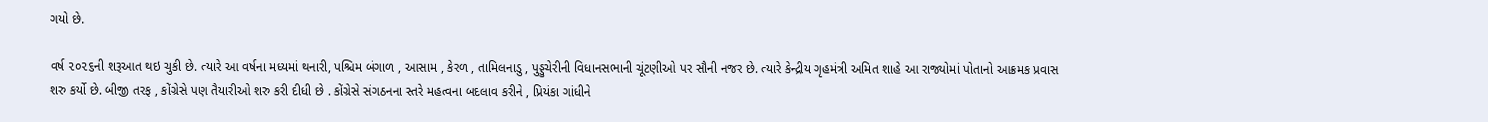ગયો છે.

વર્ષ ૨૦૨૬ની શરૂઆત થઇ ચુકી છે. ત્યારે આ વર્ષના મધ્યમાં થનારી, પશ્ચિમ બંગાળ , આસામ , કેરળ , તામિલનાડુ , પુડ્ડુચેરીની વિધાનસભાની ચૂંટણીઓ પર સૌની નજર છે. ત્યારે કેન્દ્રીય ગૃહમંત્રી અમિત શાહે આ રાજ્યોમાં પોતાનો આક્રમક પ્રવાસ શરુ કર્યો છે. બીજી તરફ , કોંગ્રેસે પણ તૈયારીઓ શરુ કરી દીધી છે . કોંગ્રેસે સંગઠનના સ્તરે મહત્વના બદલાવ કરીને , પ્રિયંકા ગાંધીને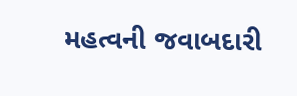મહત્વની જવાબદારી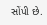સોંપી છે.